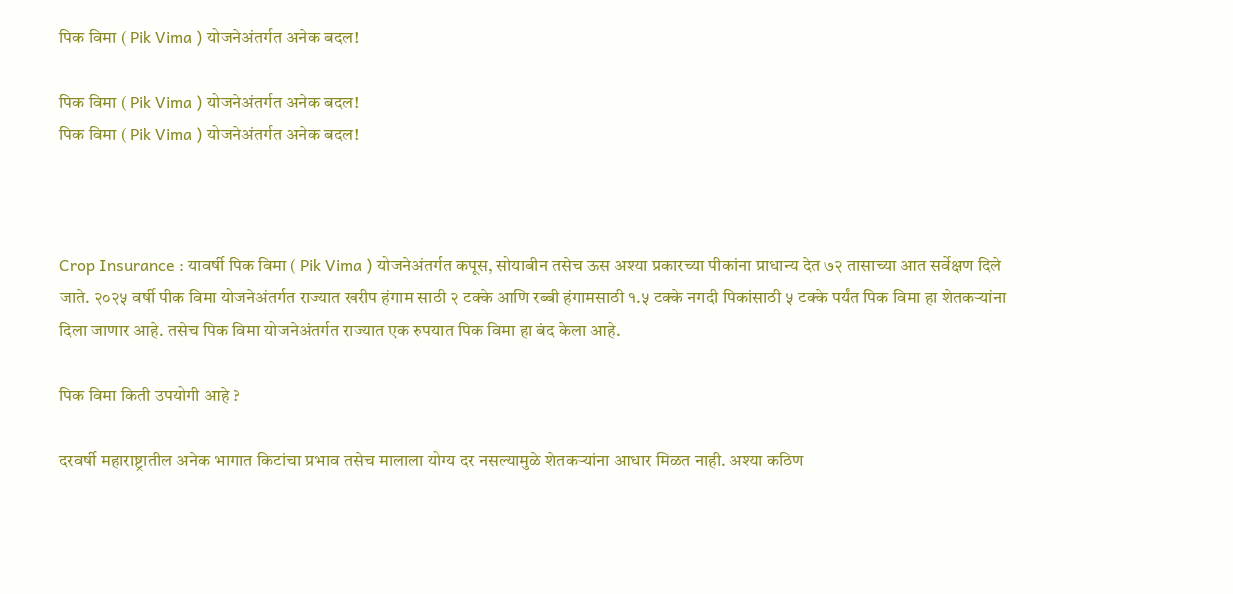पिक विमा ( Pik Vima ) योजनेअंतर्गत अनेक बदल!

पिक विमा ( Pik Vima ) योजनेअंतर्गत अनेक बदल!
पिक विमा ( Pik Vima ) योजनेअंतर्गत अनेक बदल!



Crop Insurance : यावर्षी प‍िक विमा ( Pik Vima ) योजनेअंतर्गत कपूस, सोयाबीन तसेच ऊस अश्या प्रकारच्या पीकांना प्राधान्य देत ७२ तासाच्या आत सर्वेक्षण द‍िले जाते. २०२५ वर्षी पीक विमा योजनेअंतर्गत राज्यात खरीप हंगाम साठी २ टक्के आणि रब्बी हंगामसाठी १.५ टक्के नगदी पिकांसाठी ५ टक्के पर्यंत पिक विमा हा शेतकऱ्यांना दिला जाणार आहे. तसेच प‍िक विमा योजनेअंतर्गत राज्यात एक रुपयात पिक विमा हा बंद केला आहे.

पिक विमा किती उपयोगी आहे ?

दरवर्षी महाराष्ट्रातील अनेक भागात किटांचा प्रभाव तसेच मालाला योग्य दर नसल्यामुळे शेतकऱ्यांना आधार मिळत नाही. अश्या कठिण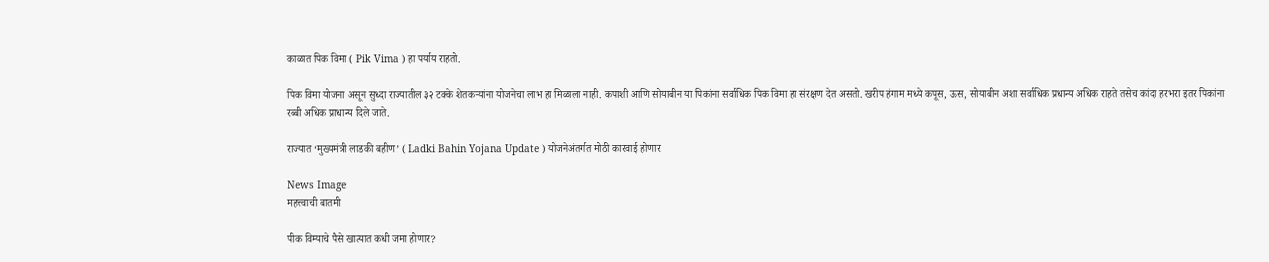काळात पिक विमा ( Pik Vima ) हा पर्याय राहतो.

पिक विमा योजना असून सुध्दा राज्यातील ३२ टक्के शेतकऱ्यांना योजनेचा लाभ हा मिळाला नाही. कपाशी आणि सोयाबीन या प‍िकांना सर्वाधिक पिक विमा हा संरक्षण देत असतो. खरीप हंगाम मध्ये कपूस, ऊस, सोयाबीन अशा सर्वाधिक प्रधान्य अधिक राहते तसेच कांदा हरभरा इतर पिकांना रब्बी अधिक प्राधान्य दिले जाते.

राज्यात ‘मुख्यमंत्री लाडकी बहीण’ ( Ladki Bahin Yojana Update ) योजनेअंतर्गत मोठी कारवाई होणार

News Image
महत्त्वाची बातमी

पीक विम्याचे पैसे खात्यात कधी जमा होणार?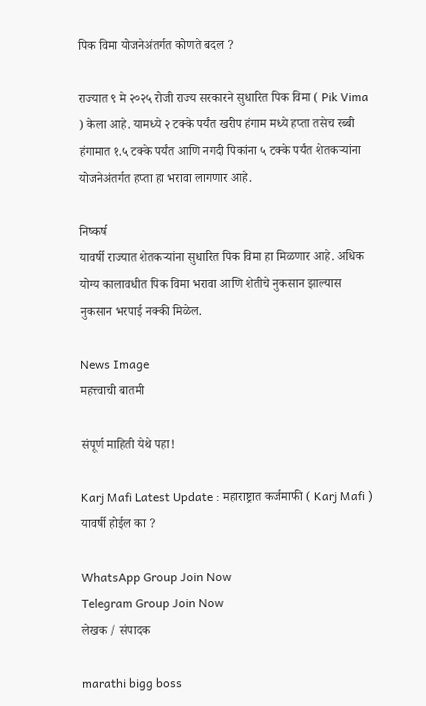पिक विमा योजनेअंतर्गत कोणते बदल ?

राज्यात ९ मे २०२५ रोजी राज्य सरकारने सुधारित पिक विमा ( Pik Vima ) केला आहे. यामध्ये २ टक्के पर्यंत खरीप हंगाम मध्ये हप्ता तसेच रब्बी हंगामात १.५ टक्के पर्यंत आणि नगदी पिकांना ५ टक्के पर्यंत शेतकऱ्यांना योजनेअंतर्गत हप्ता हा भरावा लागणार आहे.

निष्कर्ष
यावर्षी राज्यात शेतकऱ्यांना सुधारित पिक विमा हा मिळणार आहे. अधिक योग्य कालावधीत पिक विमा भरावा आणि शेतीचे नुकसान झाल्यास नुकसान भरपाई नक्की मिळेल.

News Image
महत्त्वाची बातमी

संपूर्ण माहिती येथे पहा!

Karj Mafi Latest Update : महाराष्ट्रात कर्जमाफी ( Karj Mafi ) यावर्षी होईल का ?

WhatsApp Group Join Now
Telegram Group Join Now
लेखक / संपादक

marathi bigg boss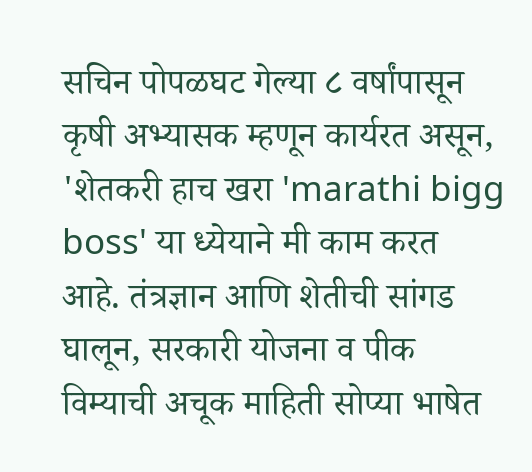सचिन पोपळघट गेल्या ८ वर्षांपासून कृषी अभ्यासक म्हणून कार्यरत असून, 'शेतकरी हाच खरा 'marathi bigg boss' या ध्येयाने मी काम करत आहे. तंत्रज्ञान आणि शेतीची सांगड घालून, सरकारी योजना व पीक विम्याची अचूक माहिती सोप्या भाषेत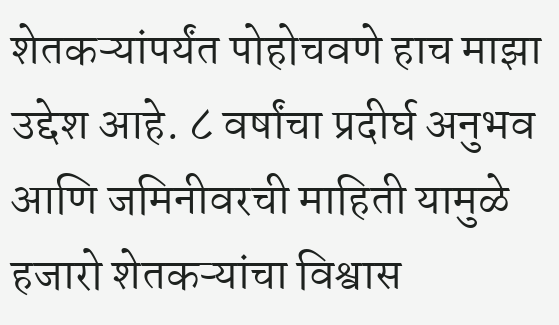शेतकऱ्यांपर्यंत पोहोचवणे हाच माझा उद्देश आहे. ८ वर्षांचा प्रदीर्घ अनुभव आणि जमिनीवरची माहिती यामुळे हजारो शेतकऱ्यांचा विश्वास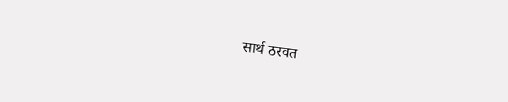सार्थ ठरवत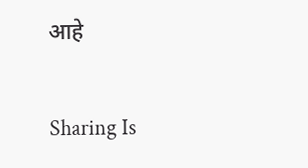आहे

Sharing Is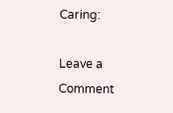Caring:

Leave a Comment